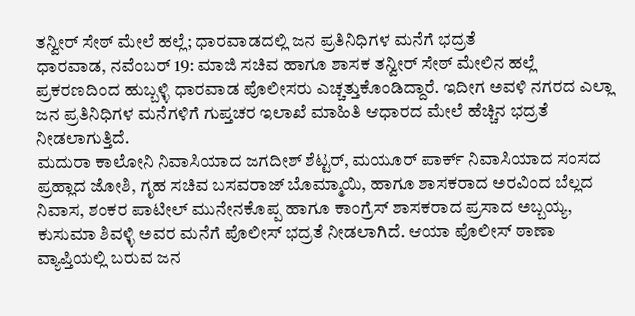ತನ್ವೀರ್ ಸೇಠ್ ಮೇಲೆ ಹಲ್ಲೆ; ಧಾರವಾಡದಲ್ಲಿ ಜನ ಪ್ರತಿನಿಧಿಗಳ ಮನೆಗೆ ಭದ್ರತೆ
ಧಾರವಾಡ, ನವೆಂಬರ್ 19: ಮಾಜಿ ಸಚಿವ ಹಾಗೂ ಶಾಸಕ ತನ್ವೀರ್ ಸೇಠ್ ಮೇಲಿನ ಹಲ್ಲೆ ಪ್ರಕರಣದಿಂದ ಹುಬ್ಬಳ್ಳಿ ಧಾರವಾಡ ಪೊಲೀಸರು ಎಚ್ಚತ್ತುಕೊಂಡಿದ್ದಾರೆ. ಇದೀಗ ಅವಳಿ ನಗರದ ಎಲ್ಲಾ ಜನ ಪ್ರತಿನಿಧಿಗಳ ಮನೆಗಳಿಗೆ ಗುಪ್ತಚರ ಇಲಾಖೆ ಮಾಹಿತಿ ಆಧಾರದ ಮೇಲೆ ಹೆಚ್ಚಿನ ಭದ್ರತೆ ನೀಡಲಾಗುತ್ತಿದೆ.
ಮದುರಾ ಕಾಲೋನಿ ನಿವಾಸಿಯಾದ ಜಗದೀಶ್ ಶೆಟ್ಟರ್, ಮಯೂರ್ ಪಾರ್ಕ್ ನಿವಾಸಿಯಾದ ಸಂಸದ ಪ್ರಹ್ಲಾದ ಜೋಶಿ, ಗೃಹ ಸಚಿವ ಬಸವರಾಜ್ ಬೊಮ್ಮಾಯಿ, ಹಾಗೂ ಶಾಸಕರಾದ ಅರವಿಂದ ಬೆಲ್ಲದ ನಿವಾಸ, ಶಂಕರ ಪಾಟೀಲ್ ಮುನೇನಕೊಪ್ಪ ಹಾಗೂ ಕಾಂಗ್ರೆಸ್ ಶಾಸಕರಾದ ಪ್ರಸಾದ ಅಬ್ಬಯ್ಯ, ಕುಸುಮಾ ಶಿವಳ್ಳಿ ಅವರ ಮನೆಗೆ ಪೊಲೀಸ್ ಭದ್ರತೆ ನೀಡಲಾಗಿದೆ. ಆಯಾ ಪೊಲೀಸ್ ಠಾಣಾ ವ್ಯಾಪ್ತಿಯಲ್ಲಿ ಬರುವ ಜನ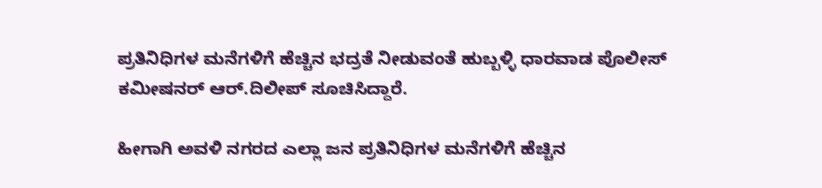ಪ್ರತಿನಿಧಿಗಳ ಮನೆಗಳಿಗೆ ಹೆಚ್ಚಿನ ಭದ್ರತೆ ನೀಡುವಂತೆ ಹುಬ್ಬಳ್ಳಿ ಧಾರವಾಡ ಪೊಲೀಸ್ ಕಮೀಷನರ್ ಆರ್.ದಿಲೀಪ್ ಸೂಚಿಸಿದ್ದಾರೆ.

ಹೀಗಾಗಿ ಅವಳಿ ನಗರದ ಎಲ್ಲಾ ಜನ ಪ್ರತಿನಿಧಿಗಳ ಮನೆಗಳಿಗೆ ಹೆಚ್ಚಿನ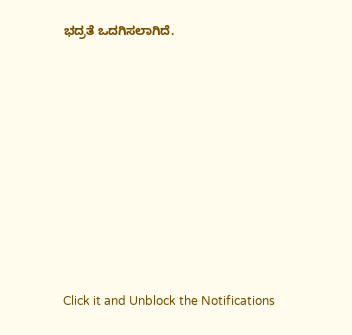ಭದ್ರತೆ ಒದಗಿಸಲಾಗಿದೆ.












Click it and Unblock the Notifications